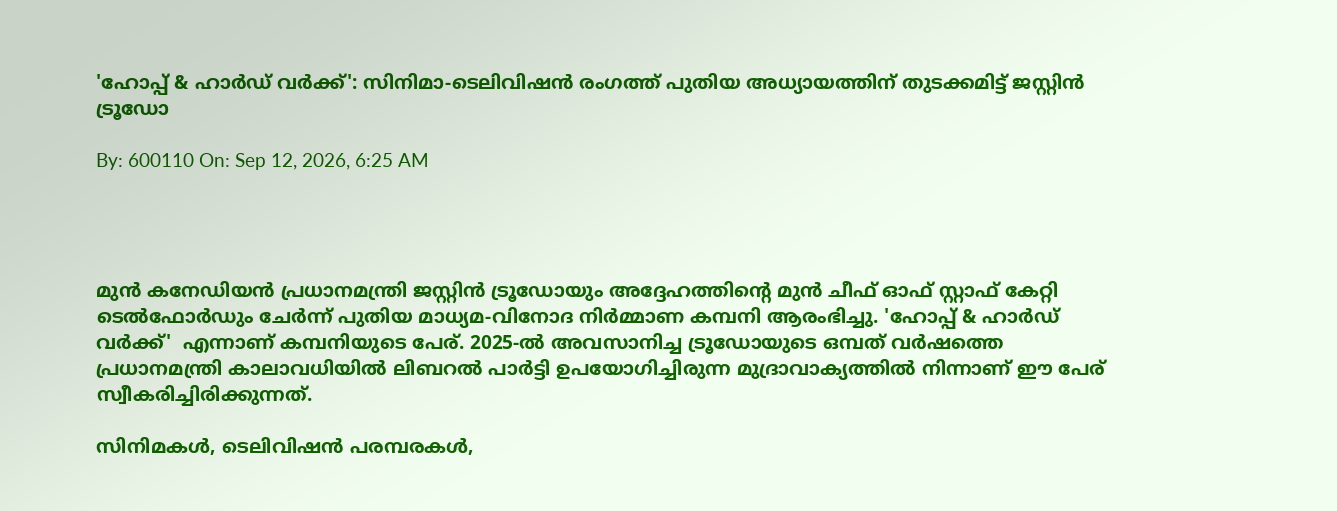'ഹോപ്പ് & ഹാർഡ് വർക്ക്': സിനിമാ-ടെലിവിഷൻ രംഗത്ത് പുതിയ അധ്യായത്തിന് തുടക്കമിട്ട് ജസ്റ്റിൻ ട്രൂഡോ

By: 600110 On: Sep 12, 2026, 6:25 AM




മുൻ കനേഡിയൻ പ്രധാനമന്ത്രി ജസ്റ്റിൻ ട്രൂഡോയും അദ്ദേഹത്തിന്റെ മുൻ ചീഫ് ഓഫ് സ്റ്റാഫ് കേറ്റി ടെൽഫോർഡും ചേർന്ന് പുതിയ മാധ്യമ-വിനോദ നിർമ്മാണ കമ്പനി ആരംഭിച്ചു. 'ഹോപ്പ് & ഹാർഡ് വർക്ക്'  എന്നാണ് കമ്പനിയുടെ പേര്. 2025-ൽ അവസാനിച്ച ട്രൂഡോയുടെ ഒമ്പത് വർഷത്തെ പ്രധാനമന്ത്രി കാലാവധിയിൽ ലിബറൽ പാർട്ടി ഉപയോഗിച്ചിരുന്ന മുദ്രാവാക്യത്തിൽ നിന്നാണ് ഈ പേര് സ്വീകരിച്ചിരിക്കുന്നത്.

സിനിമകൾ, ടെലിവിഷൻ പരമ്പരകൾ,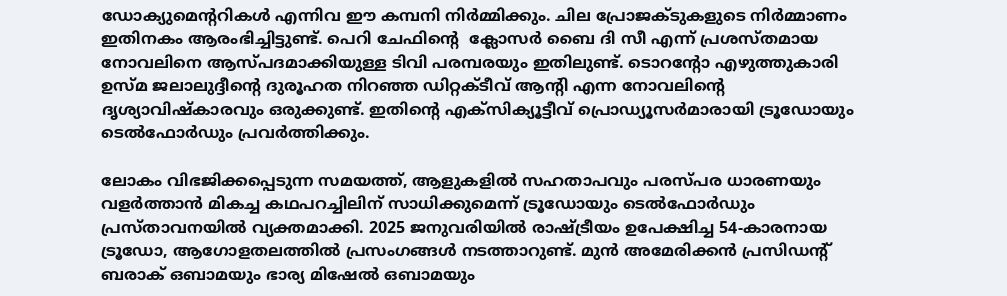ഡോക്യുമെൻ്ററികൾ എന്നിവ ഈ കമ്പനി നിർമ്മിക്കും. ചില പ്രോജക്ടുകളുടെ നിർമ്മാണം ഇതിനകം ആരംഭിച്ചിട്ടുണ്ട്. പെറി ചേഫിൻ്റെ  ക്ലോസർ ബൈ ദി സീ എന്ന് പ്രശസ്തമായ നോവലിനെ ആസ്പദമാക്കിയുള്ള ടിവി പരമ്പരയും ഇതിലുണ്ട്. ടൊറന്റോ എഴുത്തുകാരി ഉസ്മ ജലാലുദ്ദീന്റെ ദുരൂഹത നിറഞ്ഞ ഡിറ്റക്ടീവ് ആൻ്റി എന്ന നോവലിന്റെ ദൃശ്യാവിഷ്കാരവും ഒരുക്കുണ്ട്. ഇതിൻ്റെ എക്സിക്യൂട്ടീവ് പ്രൊഡ്യൂസർമാരായി ട്രൂഡോയും ടെൽഫോർഡും പ്രവർത്തിക്കും.

ലോകം വിഭജിക്കപ്പെടുന്ന സമയത്ത്, ആളുകളിൽ സഹതാപവും പരസ്പര ധാരണയും വളർത്താൻ മികച്ച കഥപറച്ചിലിന് സാധിക്കുമെന്ന് ട്രൂഡോയും ടെൽഫോർഡും പ്രസ്താവനയിൽ വ്യക്തമാക്കി. 2025 ജനുവരിയിൽ രാഷ്ട്രീയം ഉപേക്ഷിച്ച 54-കാരനായ ട്രൂഡോ, ആഗോളതലത്തിൽ പ്രസംഗങ്ങൾ നടത്താറുണ്ട്. മുൻ അമേരിക്കൻ പ്രസിഡന്റ് ബരാക് ഒബാമയും ഭാര്യ മിഷേൽ ഒബാമയും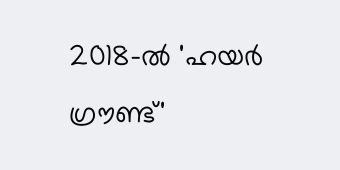2018-ൽ 'ഹയർ ഗ്രൗണ്ട്'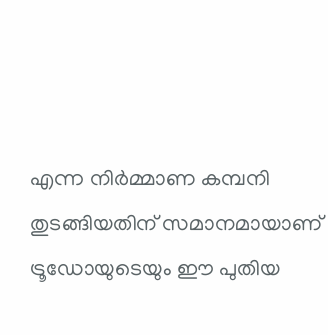എന്ന നിർമ്മാണ കമ്പനി തുടങ്ങിയതിന് സമാനമായാണ് ട്രൂഡോയുടെയും ഈ പുതിയ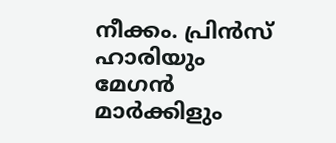നീക്കം. പ്രിൻസ് ഹാരിയും മേഗൻ മാർക്കിളും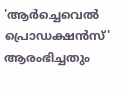'ആർച്ചെവെൽ പ്രൊഡക്ഷൻസ്' ആരംഭിച്ചതും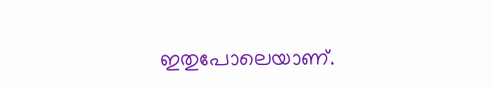ഇതുപോലെയാണ്.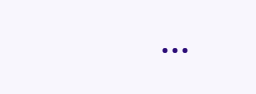...